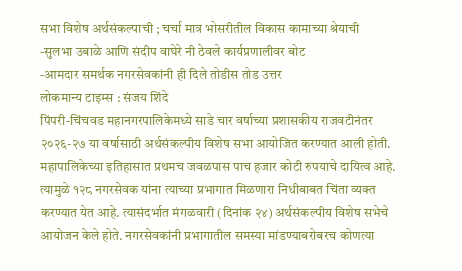सभा विशेष अर्थसंकल्पाची ; चर्चा मात्र भोसरीतील विकास कामाच्या श्रेयाची
-सुलभा उबाळे आणि संदीप वाघेरे नी ठेवले कार्यप्रणालीवर बोट
-आमदार समर्थक नगरसेवकांनी ही दिले तोडीस तोड उत्तर
लोकमान्य टाइम्स : संजय शिंदे
पिंपरी-चिंचवड महानगरपालिकेमध्ये साडे चार वर्षाच्या प्रशासकीय राजवटीनंतर २०२६-२७ या वर्षासाठी अर्थसंकल्पीय विशेष सभा आयोजित करण्यात आली होती. महापालिकेच्या इतिहासात प्रथमच जवळपास पाच हजार कोटी रुपयाचे दायित्व आहे. त्यामुळे १२८ नगरसेवक यांना त्याच्या प्रभागात मिळणारा निधीबाबत चिंता व्यक्त करण्यात येत आहे. त्यासंदर्भात मंगळवारी (दिनांक २४) अर्थसंकल्पीय विशेष सभेचे आयोजन केले होते. नगरसेवकांनी प्रभागातील समस्या मांडण्याबरोबरच कोणत्या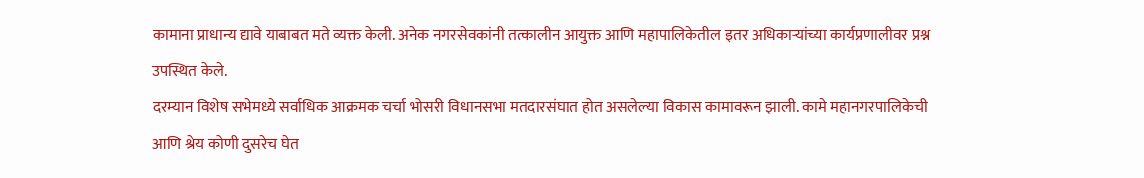कामाना प्राधान्य द्यावे याबाबत मते व्यक्त केली. अनेक नगरसेवकांनी तत्कालीन आयुक्त आणि महापालिकेतील इतर अधिकाऱ्यांच्या कार्यप्रणालीवर प्रश्न उपस्थित केले.
दरम्यान विशेष सभेमध्ये सर्वाधिक आक्रमक चर्चा भोसरी विधानसभा मतदारसंघात होत असलेल्या विकास कामावरून झाली. कामे महानगरपालिकेची आणि श्रेय कोणी दुसरेच घेत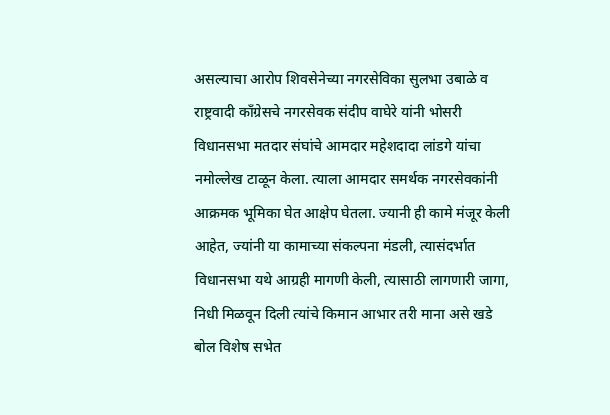असल्याचा आरोप शिवसेनेच्या नगरसेविका सुलभा उबाळे व राष्ट्रवादी काँग्रेसचे नगरसेवक संदीप वाघेरे यांनी भोसरी विधानसभा मतदार संघांचे आमदार महेशदादा लांडगे यांचा नमोल्लेख टाळून केला. त्याला आमदार समर्थक नगरसेवकांनी आक्रमक भूमिका घेत आक्षेप घेतला. ज्यानी ही कामे मंजूर केली आहेत, ज्यांनी या कामाच्या संकल्पना मंडली, त्यासंदर्भात विधानसभा यथे आग्रही मागणी केली, त्यासाठी लागणारी जागा, निधी मिळवून दिली त्यांचे किमान आभार तरी माना असे खडे बोल विशेष सभेत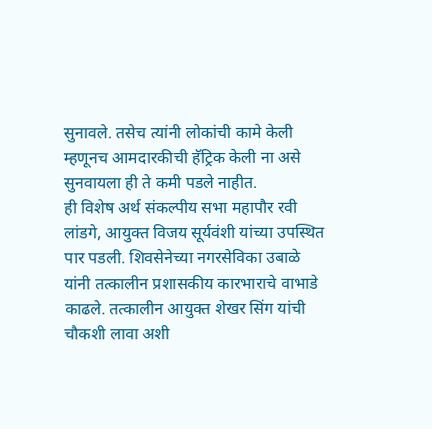सुनावले. तसेच त्यांनी लोकांची कामे केली म्हणूनच आमदारकीची हॅट्रिक केली ना असे सुनवायला ही ते कमी पडले नाहीत.
ही विशेष अर्थ संकल्पीय सभा महापौर रवी लांडगे, आयुक्त विजय सूर्यवंशी यांच्या उपस्थित पार पडली. शिवसेनेच्या नगरसेविका उबाळे यांनी तत्कालीन प्रशासकीय कारभाराचे वाभाडे काढले. तत्कालीन आयुक्त शेखर सिंग यांची चौकशी लावा अशी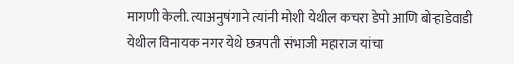मागणी केली. त्याअनुषंगाने त्यांनी मोशी येथील कचरा डेपो आणि बोऱ्हाडेवाडी येथील विनायक नगर येथे छत्रपती संभाजी महाराज यांचा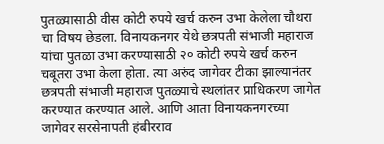पुतळ्यासाठी वीस कोटी रुपये खर्च करुन उभा केलेला चौथरा चा विषय छेडला. विनायकनगर येथे छत्रपती संभाजी महाराज यांचा पुतळा उभा करण्यासाठी २० कोटी रुपये खर्च करुन चबूतरा उभा केला होता. त्या अरुंद जागेवर टीका झाल्यानंतर छत्रपती संभाजी महाराज पुतळ्याचे स्थलांतर प्राधिकरण जागेत करण्यात करण्यात आले. आणि आता विनायकनगरच्या जागेवर सरसेनापती हंबीरराव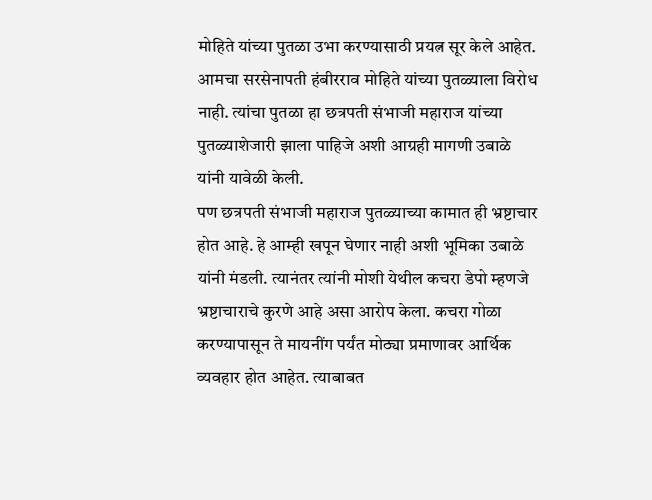मोहिते यांच्या पुतळा उभा करण्यासाठी प्रयत्न सूर केले आहेत. आमचा सरसेनापती हंबीरराव मोहिते यांच्या पुतळ्याला विरोध नाही. त्यांचा पुतळा हा छत्रपती संभाजी महाराज यांच्या पुतळ्याशेजारी झाला पाहिजे अशी आग्रही मागणी उबाळे यांनी यावेळी केली.
पण छत्रपती संभाजी महाराज पुतळ्याच्या कामात ही भ्रष्टाचार होत आहे. हे आम्ही खपून घेणार नाही अशी भूमिका उबाळे यांनी मंडली. त्यानंतर त्यांनी मोशी येथील कचरा डेपो म्हणजे भ्रष्टाचाराचे कुरणे आहे असा आरोप केला. कचरा गोळा करण्यापासून ते मायनींग पर्यंत मोठ्या प्रमाणावर आर्थिक व्यवहार होत आहेत. त्याबाबत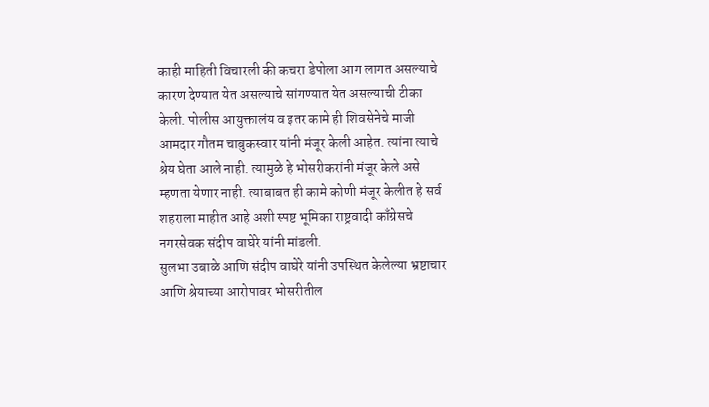काही माहिती विचारली की कचरा डेपोला आग लागत असल्याचे कारण देण्यात येत असल्याचे सांगण्यात येत असल्याची टीका केली. पोलीस आयुक्तालंय व इतर कामे ही शिवसेनेचे माजी आमदार गौतम चाबुकस्वार यांनी मंजूर केली आहेत. त्यांना त्याचे श्रेय घेता आले नाही. त्यामुळे हे भोसरीकरांनी मंजूर केले असे म्हणता येणार नाही. त्याबाबत ही कामे कोणी मंजूर केलीत हे सर्व शहराला माहीत आहे अशी स्पष्ट भूमिका राष्ट्रवादी काँग्रेसचे नगरसेवक संदीप वाघेरे यांनी मांडली.
सुलभा उबाळे आणि संदीप वाघेरे यांनी उपस्थित केलेल्या भ्रष्टाचार आणि श्रेयाच्या आरोपावर भोसरीतील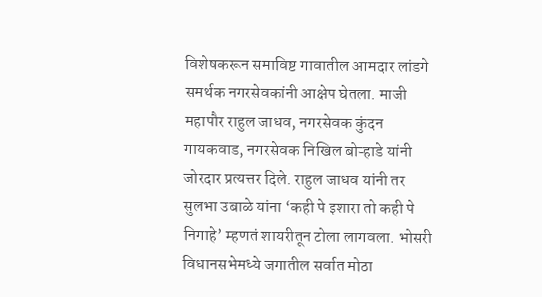विशेषकरून समाविष्ट गावातील आमदार लांडगे समर्थक नगरसेवकांनी आक्षेप घेतला. माजी महापौर राहुल जाधव, नगरसेवक कुंदन गायकवाड, नगरसेवक निखिल बोऱ्हाडे यांनी जोरदार प्रत्यत्तर दिले. राहुल जाधव यांनी तर सुलभा उबाळे यांना ‘कही पे इशारा तो कही पे निगाहे’ म्हणतं शायरीतून टोला लागवला. भोसरी विधानसभेमध्ये जगातील सर्वात मोठा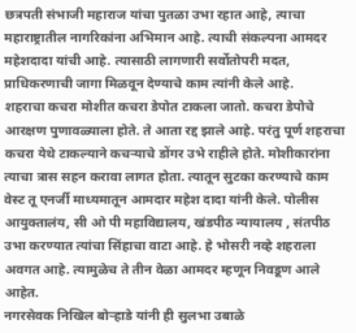छत्रपती संभाजी महाराज यांचा पुतळा उभा रहात आहे, त्याचा महाराष्ट्रातील नागरिकांना अभिमान आहे. त्याची संकल्पना आमदर महेशदादा यांची आहे. त्यासाठी लागणारी सर्वोतोपरी मदत, प्राधिकरणाची जागा मिळवून देण्याचे काम त्यांनी केले आहे.
शहराचा कचरा मोशीत कचरा डेपोत टाकला जातो. कचरा डेपोचे आरक्षण पुणावळ्याला होते. ते आता रद्द झाले आहे. परंतु पूर्ण शहराचा कचरा येथे टाकल्याने कचऱ्याचे डोंगर उभे राहीले होते. मोशीकारांना त्याचा त्रास सहन करावा लागत होता. त्यातून सुटका करण्याचे काम वेस्ट तू एनर्जी माध्यमातून आमदार महेश दादा यांनी केले. पोलीस आयुक्तालंय, सी ओ पी महाविद्यालय, खंडपीठ न्यायालय , संतपीठ उभा करण्यात त्यांचा सिंहाचा वाटा आहे. हे भोसरी नव्हे शहराला अवगत आहे. त्यामुळेच ते तीन वेळा आमदर म्हणून निवडूण आले आहेत.
नगरसेवक निखिल बोऱ्हाडे यांनी ही सुलभा उबाळे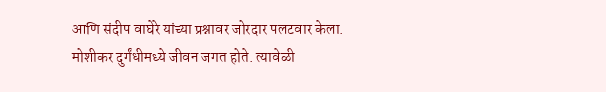आणि संदीप वाघेरे यांच्या प्रश्नावर जोरदार पलटवार केला. मोशीकर दुर्गंधीमध्ये जीवन जगत होते. त्यावेळी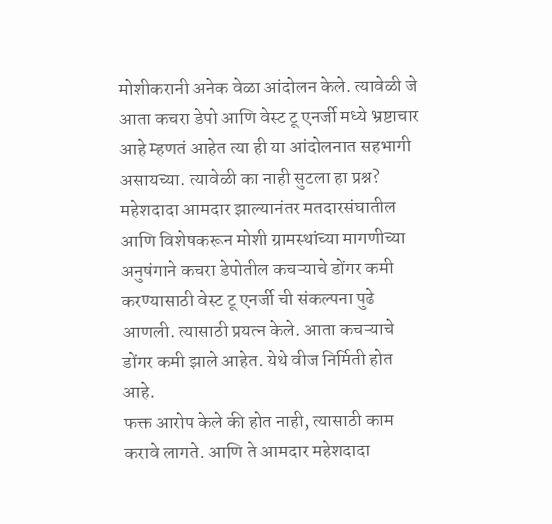मोशीकरानी अनेक वेळा आंदोलन केले. त्यावेळी जे आता कचरा डेपो आणि वेस्ट टू एनर्जी मध्ये भ्रष्टाचार आहे म्हणतं आहेत त्या ही या आंदोलनात सहभागी असायच्या. त्यावेळी का नाही सुटला हा प्रश्न? महेशदादा आमदार झाल्यानंतर मतदारसंघातील आणि विशेषकरून मोशी ग्रामस्थांच्या मागणीच्या अनुषंगाने कचरा डेपोतील कचऱ्याचे डोंगर कमी करण्यासाठी वेस्ट टू एनर्जी ची संकल्पना पुढे आणली. त्यासाठी प्रयत्न केले. आता कचऱ्याचे डोंगर कमी झाले आहेत. येथे वीज निर्मिती होत आहे.
फक्त आरोप केले की होत नाही, त्यासाठी काम करावे लागते. आणि ते आमदार महेशदादा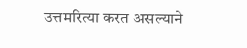उत्तमरित्या करत असल्याने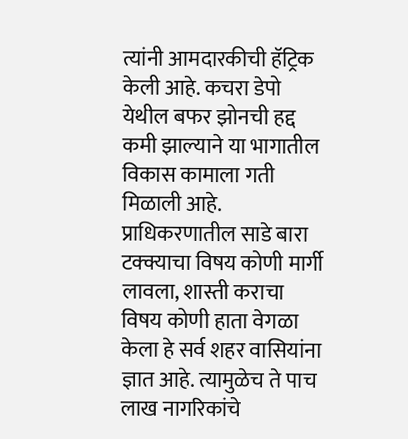त्यांनी आमदारकीची हॅट्रिक केली आहे. कचरा डेपो येथील बफर झोनची हद्द कमी झाल्याने या भागातील विकास कामाला गती मिळाली आहे. प्राधिकरणातील साडे बारा टक्क्याचा विषय कोणी मार्गी लावला, शास्ती कराचा विषय कोणी हाता वेगळा केला हे सर्व शहर वासियांना ज्ञात आहे. त्यामुळेच ते पाच लाख नागरिकांचे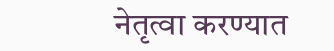नेतृत्वा करण्यात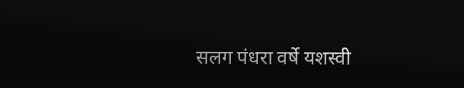सलग पंधरा वर्षे यशस्वी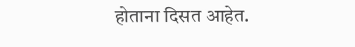होताना दिसत आहेत.